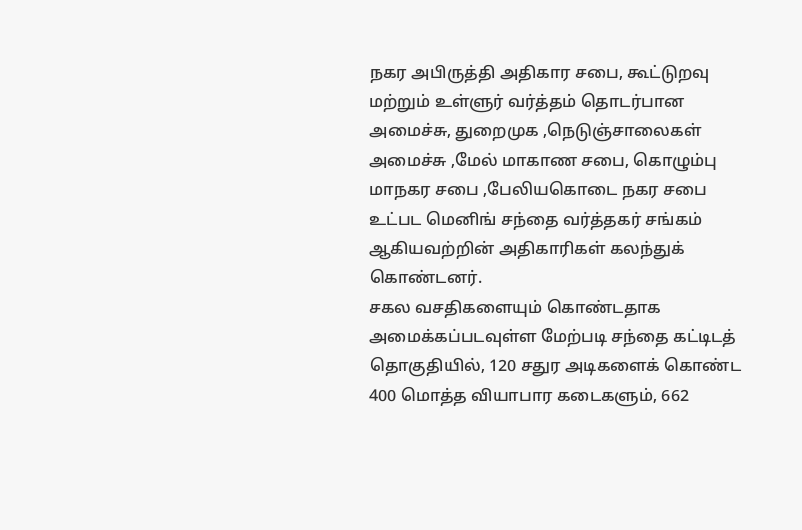நகர அபிருத்தி அதிகார சபை, கூட்டுறவு மற்றும் உள்ளுர் வர்த்தம் தொடர்பான அமைச்சு, துறைமுக ,நெடுஞ்சாலைகள் அமைச்சு ,மேல் மாகாண சபை, கொழும்பு மாநகர சபை ,பேலியகொடை நகர சபை உட்பட மெனிங் சந்தை வர்த்தகர் சங்கம் ஆகியவற்றின் அதிகாரிகள் கலந்துக் கொண்டனர்.
சகல வசதிகளையும் கொண்டதாக அமைக்கப்படவுள்ள மேற்படி சந்தை கட்டிடத் தொகுதியில், 120 சதுர அடிகளைக் கொண்ட 400 மொத்த வியாபார கடைகளும், 662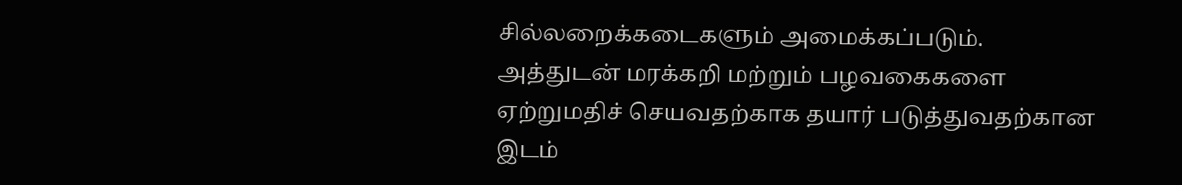சில்லறைக்கடைகளும் அமைக்கப்படும்.
அத்துடன் மரக்கறி மற்றும் பழவகைகளை ஏற்றுமதிச் செயவதற்காக தயார் படுத்துவதற்கான இடம்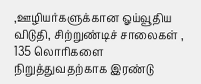,ஊழியர்களுக்கான ஓய்வூதிய விடுதி, சிற்றுண்டிச் சாலைகள் , 135 லொரிகளை நிறுத்துவதற்காக இரண்டு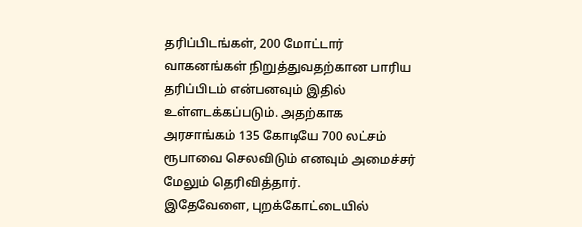தரிப்பிடங்கள், 200 மோட்டார் வாகனங்கள் நிறுத்துவதற்கான பாரிய தரிப்பிடம் என்பனவும் இதில் உள்ளடக்கப்படும். அதற்காக அரசாங்கம் 135 கோடியே 700 லட்சம் ரூபாவை செலவிடும் எனவும் அமைச்சர் மேலும் தெரிவித்தார்.
இதேவேளை, புறக்கோட்டையில்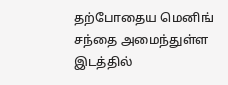தற்போதைய மெனிங் சந்தை அமைந்துள்ள இடத்தில்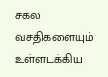சகல வசதிகளையும் உள்ளடக்கிய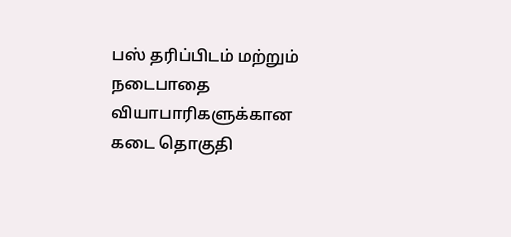பஸ் தரிப்பிடம் மற்றும் நடைபாதை வியாபாரிகளுக்கான கடை தொகுதி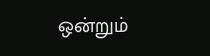ஒன்றும்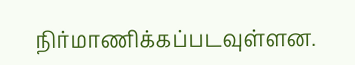நிர்மாணிக்கப்படவுள்ளன.